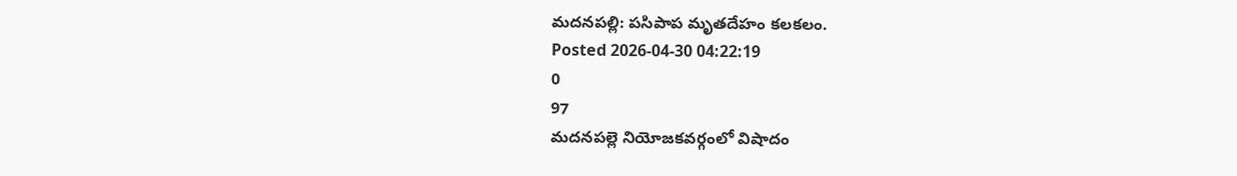మదనపల్లి: పసిపాప మృతదేహం కలకలం.
Posted 2026-04-30 04:22:19
0
97
మదనపల్లె నియోజకవర్గంలో విషాదం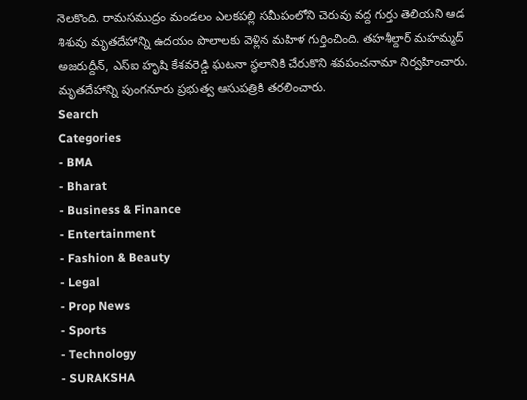నెలకొంది. రామసముద్రం మండలం ఎలకపల్లి సమీపంలోని చెరువు వద్ద గుర్తు తెలియని ఆడ శిశువు మృతదేహాన్ని ఉదయం పొలాలకు వెళ్లిన మహిళ గుర్తించింది. తహశీల్దార్ మహమ్మద్ అజరుద్దీన్, ఎస్ఐ హృషి కేశవరెడ్డి ఘటనా స్థలానికి చేరుకొని శవపంచనామా నిర్వహించారు. మృతదేహాన్ని పుంగనూరు ప్రభుత్వ ఆసుపత్రికి తరలించారు.
Search
Categories
- BMA
- Bharat
- Business & Finance
- Entertainment
- Fashion & Beauty
- Legal
- Prop News
- Sports
- Technology
- SURAKSHA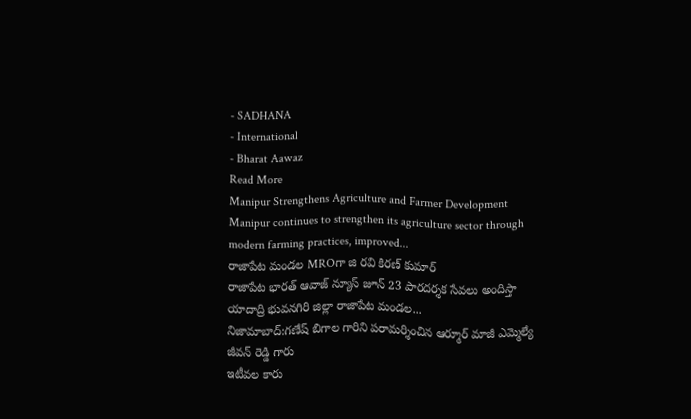- SADHANA
- International
- Bharat Aawaz
Read More
Manipur Strengthens Agriculture and Farmer Development
Manipur continues to strengthen its agriculture sector through modern farming practices, improved...
రాజాపేట మండల MROగా జి రవి కిరణ్ కుమార్
రాజాపేట భారత్ ఆవాజ్ న్యూస్ జూన్ 23 పారదర్శక సేవలు అందిస్తా యాదాద్రి భువనగిరి జిల్లా రాజాపేట మండల...
నిజామాబాద్:గణేష్ బిగాల గారిని పరామర్శించిన ఆర్మూర్ మాజీ ఎమ్మెల్యే జీవన్ రెడ్డి గారు
ఇటీవల కారు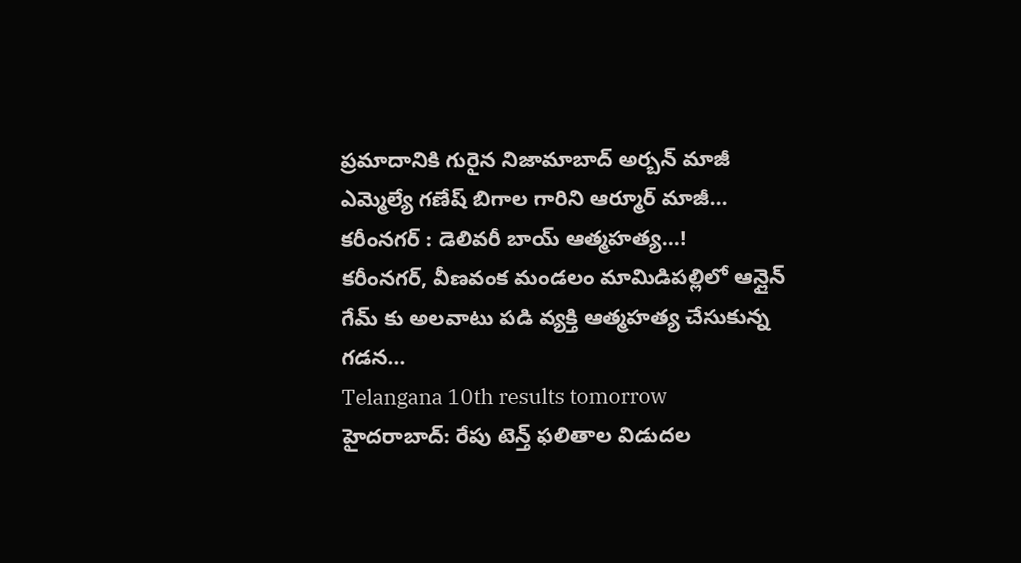ప్రమాదానికి గురైన నిజామాబాద్ అర్బన్ మాజీ ఎమ్మెల్యే గణేష్ బిగాల గారిని ఆర్మూర్ మాజీ...
కరీంనగర్ : డెలివరీ బాయ్ ఆత్మహత్య...!
కరీంనగర్, వీణవంక మండలం మామిడిపల్లిలో ఆన్లైన్ గేమ్ కు అలవాటు పడి వ్యక్తి ఆత్మహత్య చేసుకున్న గడన...
Telangana 10th results tomorrow
హైదరాబాద్: రేపు టెన్త్ ఫలితాల విడుదల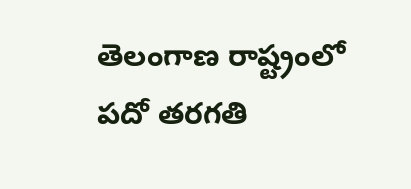తెలంగాణ రాష్ట్రంలో పదో తరగతి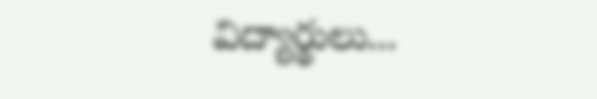విద్యార్థులు...